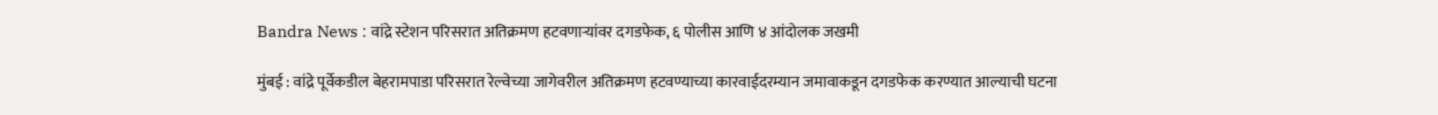Bandra News : वांद्रे स्टेशन परिसरात अतिक्रमण हटवणाऱ्यांवर दगडफेक, ६ पोलीस आणि ४ आंदोलक जखमी

मुंबई : वांद्रे पूर्वेकडील बेहरामपाडा परिसरात रेल्वेच्या जागेवरील अतिक्रमण हटवण्याच्या कारवाईदरम्यान जमावाकडून दगडफेक करण्यात आल्याची घटना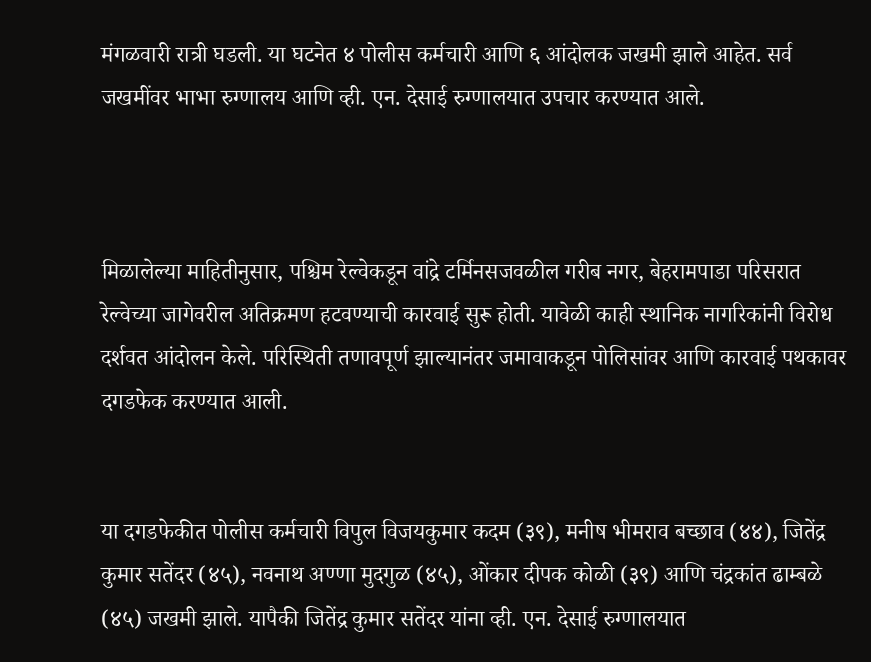मंगळवारी रात्री घडली. या घटनेत ४ पोलीस कर्मचारी आणि ६ आंदोलक जखमी झाले आहेत. सर्व जखमींवर भाभा रुग्णालय आणि व्ही. एन. देसाई रुग्णालयात उपचार करण्यात आले.



मिळालेल्या माहितीनुसार, पश्चिम रेल्वेकडून वांद्रे टर्मिनसजवळील गरीब नगर, बेहरामपाडा परिसरात रेल्वेच्या जागेवरील अतिक्रमण हटवण्याची कारवाई सुरू होती. यावेळी काही स्थानिक नागरिकांनी विरोध दर्शवत आंदोलन केले. परिस्थिती तणावपूर्ण झाल्यानंतर जमावाकडून पोलिसांवर आणि कारवाई पथकावर दगडफेक करण्यात आली.


या दगडफेकीत पोलीस कर्मचारी विपुल विजयकुमार कदम (३९), मनीष भीमराव बच्छाव (४४), जितेंद्र कुमार सतेंदर (४५), नवनाथ अण्णा मुदगुळ (४५), ओंकार दीपक कोळी (३९) आणि चंद्रकांत ढाम्बळे (४५) जखमी झाले. यापैकी जितेंद्र कुमार सतेंदर यांना व्ही. एन. देसाई रुग्णालयात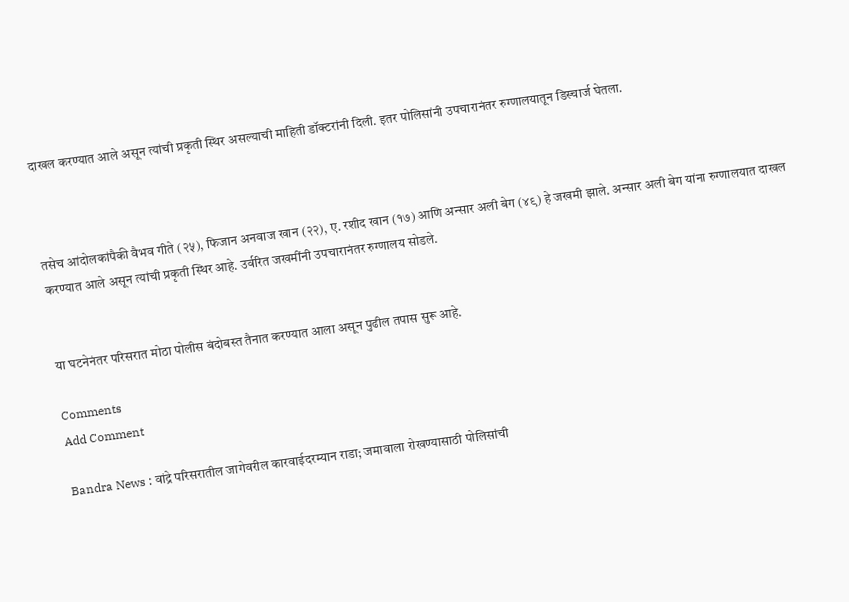दाखल करण्यात आले असून त्यांची प्रकृती स्थिर असल्याची माहिती डॉक्टरांनी दिली. इतर पोलिसांनी उपचारानंतर रुग्णालयातून डिस्चार्ज घेतला.



तसेच आंदोलकांपैकी वैभव गीते (२५), फिजान अनवाज खान (२२), ए. रशीद खान (१७) आणि अन्सार अली बेग (४९) हे जखमी झाले. अन्सार अली बेग यांना रुग्णालयात दाखल करण्यात आले असून त्यांची प्रकृती स्थिर आहे. उर्वरित जखमींनी उपचारानंतर रुग्णालय सोडले.


या घटनेनंतर परिसरात मोठा पोलीस बंदोबस्त तैनात करण्यात आला असून पुढील तपास सुरू आहे.

Comments
Add Comment

Bandra News : वांद्रे परिसरातील जागेवरील कारवाईदरम्यान राडा; जमावाला रोखण्यासाठी पोलिसांची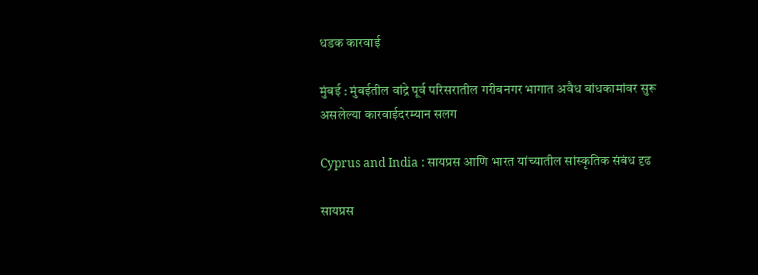धडक कारवाई

मुंबई : मुंबईतील वांद्रे पूर्व परिसरातील गरीबनगर भागात अवैध बांधकामांवर सुरू असलेल्या कारवाईदरम्यान सलग

Cyprus and India : सायप्रस आणि भारत यांच्यातील सांस्कृतिक संबंध दृढ

सायप्रस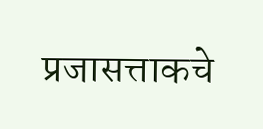प्रजासत्ताकचे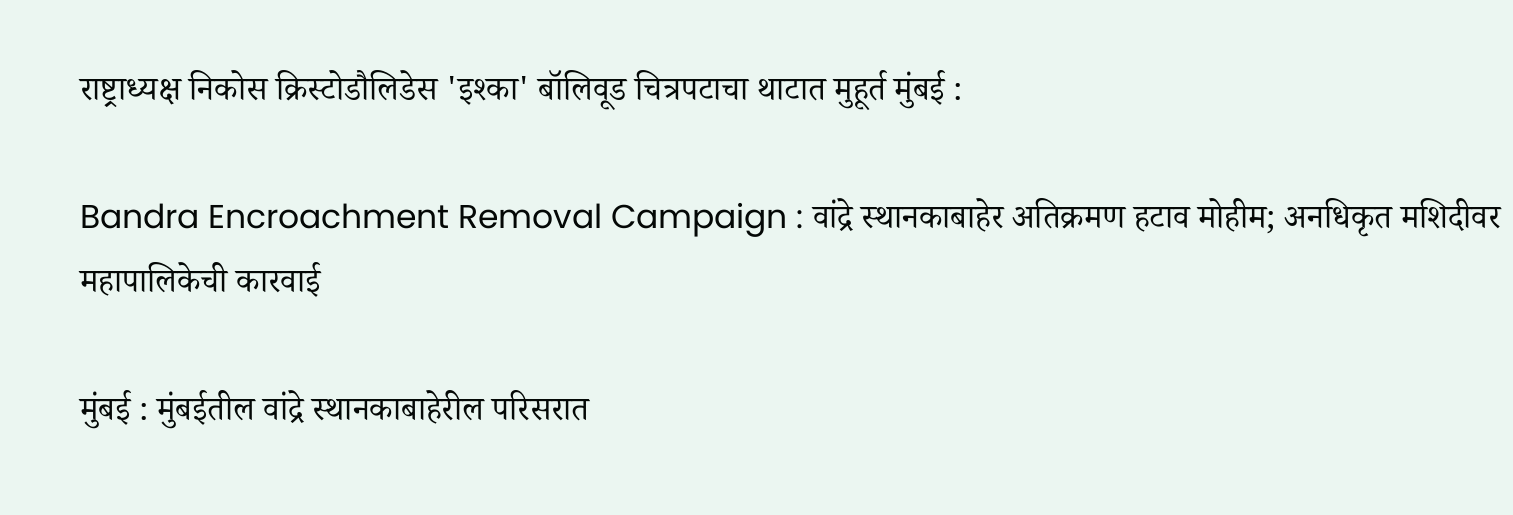राष्ट्राध्यक्ष निकोस क्रिस्टोडौलिडेस 'इश्का' बॉलिवूड चित्रपटाचा थाटात मुहूर्त मुंबई :

Bandra Encroachment Removal Campaign : वांद्रे स्थानकाबाहेर अतिक्रमण हटाव मोहीम; अनधिकृत मशिदीवर महापालिकेची कारवाई

मुंबई : मुंबईतील वांद्रे स्थानकाबाहेरील परिसरात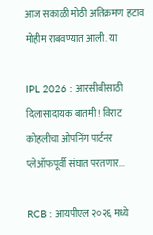आज सकाळी मोठी अतिक्रमण हटाव मोहीम राबवण्यात आली. या

IPL 2026 : आरसीबीसाठी दिलासादायक बातमी! विराट कोहलीचा ओपनिंग पार्टनर प्लेऑफपूर्वी संघात परतणार...

RCB : आयपीएल २०२६ मध्ये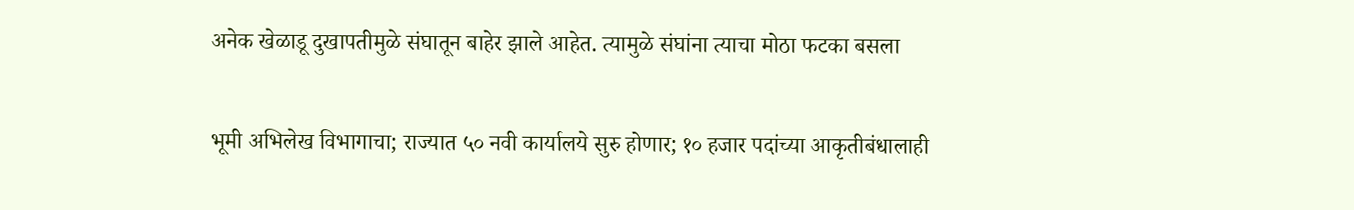अनेक खेळाडू दुखापतीमुळे संघातून बाहेर झाले आहेत. त्यामुळे संघांना त्याचा मोठा फटका बसला

भूमी अभिलेख विभागाचा; राज्यात ५० नवी कार्यालये सुरु होणार; १० हजार पदांच्या आकृतीबंधालाही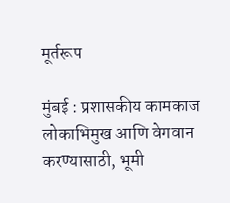मूर्तरूप

मुंबई : प्रशासकीय कामकाज लोकाभिमुख आणि वेगवान करण्यासाठी, भूमी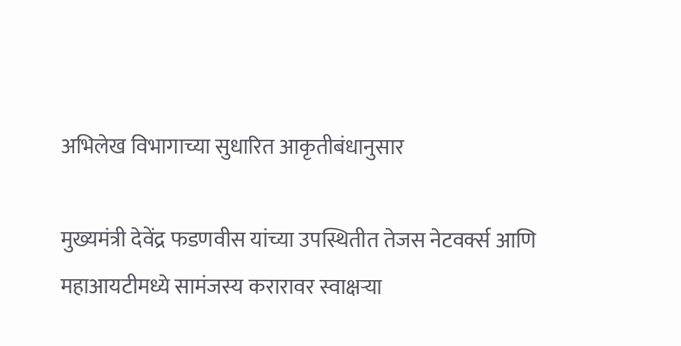अभिलेख विभागाच्या सुधारित आकृतीबंधानुसार

मुख्यमंत्री देवेंद्र फडणवीस यांच्या उपस्थितीत तेजस नेटवर्क्स आणि महाआयटीमध्ये सामंजस्य करारावर स्वाक्षऱ्या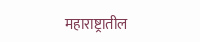महाराष्ट्रातील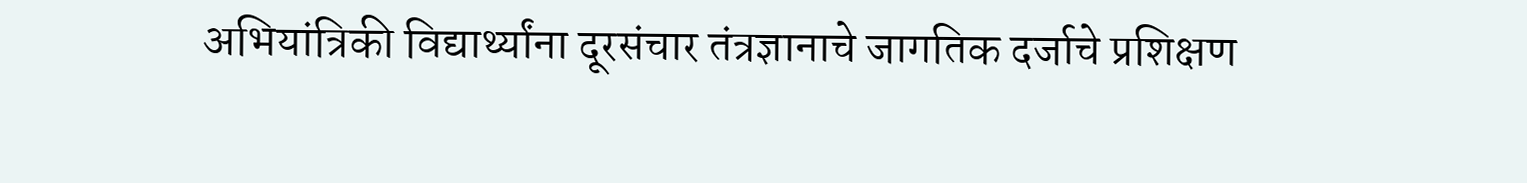अभियांत्रिकी विद्यार्थ्यांना दूरसंचार तंत्रज्ञानाचे जागतिक दर्जाचे प्रशिक्षण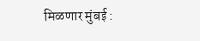मिळणार मुंबई :